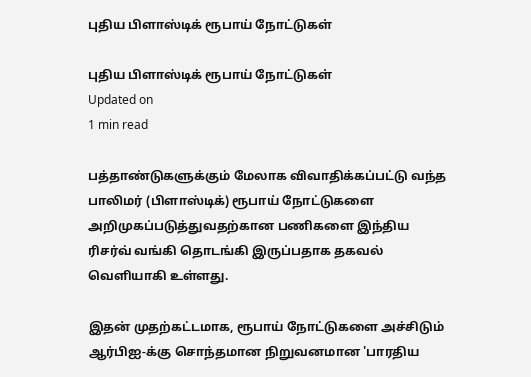புதிய பிளாஸ்டிக் ரூபாய் நோட்டுகள்

புதிய பிளாஸ்டிக் ரூபாய் நோட்டுகள்
Updated on
1 min read

பத்தாண்டுகளுக்கும் மேலாக விவாதிக்கப்பட்டு வந்த பாலிமர் (பிளாஸ்டிக்) ரூபாய் நோட்டுகளை அறிமுகப்படுத்துவதற்கான பணிகளை இந்திய ரிசர்வ் வங்கி தொடங்கி இருப்பதாக தகவல் வெளியாகி உள்ளது.

இதன் முதற்கட்டமாக, ரூபாய் நோட்டுகளை அச்சிடும் ஆர்பிஐ-க்கு சொந்தமான நிறுவனமான 'பாரதிய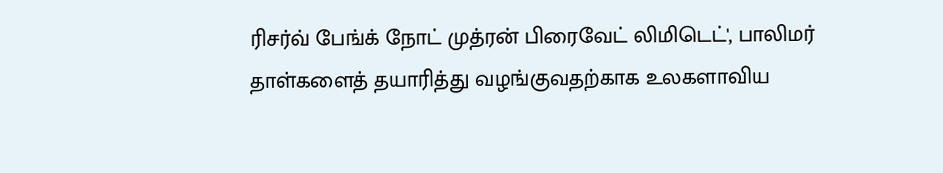ரிசர்வ் பேங்க் நோட் முத்ரன் பிரைவேட் லிமிடெட்', பாலிமர் தாள்களைத் தயாரித்து வழங்குவதற்காக உலகளாவிய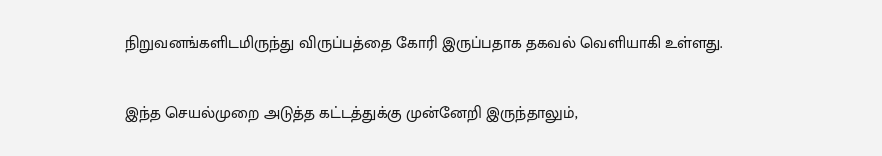நிறுவனங்களிடமிருந்து விருப்பத்தை கோரி இருப்பதாக தகவல் வெளியாகி உள்ளது.

இந்த செயல்முறை அடுத்த கட்டத்துக்கு முன்னேறி இருந்தாலும்,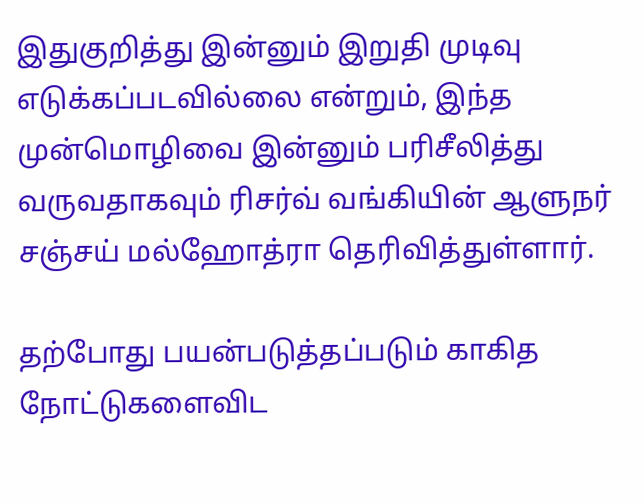இதுகுறித்து இன்னும் இறுதி முடிவு எடுக்கப்படவில்லை என்றும், இந்த முன்மொழிவை இன்னும் பரிசீலித்து வருவதாகவும் ரிசர்வ் வங்கியின் ஆளுநர் சஞ்சய் மல்ஹோத்ரா தெரிவித்துள்ளார்.

தற்போது பயன்படுத்தப்படும் காகித நோட்டுகளைவிட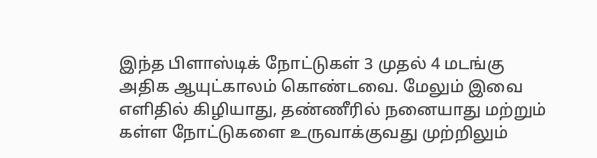இந்த பிளாஸ்டிக் நோட்டுகள் 3 முதல் 4 மடங்கு அதிக ஆயுட்காலம் கொண்டவை. மேலும் இவை எளிதில் கிழியாது, தண்ணீரில் நனையாது மற்றும் கள்ள நோட்டுகளை உருவாக்குவது முற்றிலும்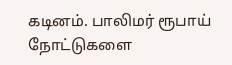கடினம். பாலிமர் ரூபாய் நோட்டுகளை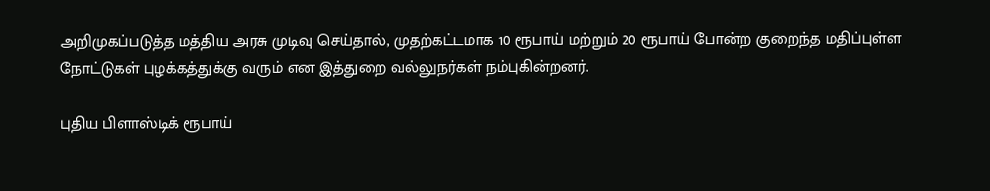அறிமுகப்படுத்த மத்திய அரசு முடிவு செய்தால், முதற்கட்டமாக 10 ரூபாய் மற்றும் 20 ரூபாய் போன்ற குறைந்த மதிப்புள்ள நோட்டுகள் புழக்கத்துக்கு வரும் என இத்துறை வல்லுநர்கள் நம்புகின்றனர்.

புதிய பிளாஸ்டிக் ரூபாய்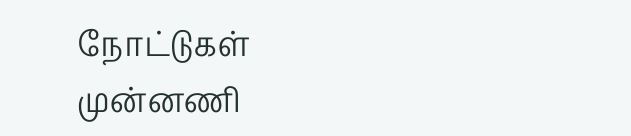நோட்டுகள்
முன்னணி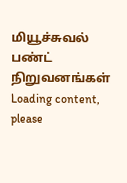மியூச்சுவல் பண்ட் நிறுவனங்கள்
Loading content, please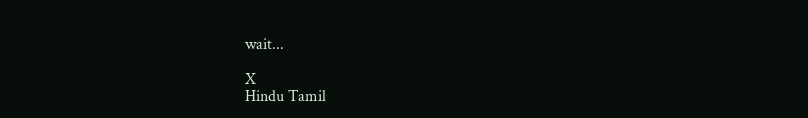wait...

X
Hindu Tamil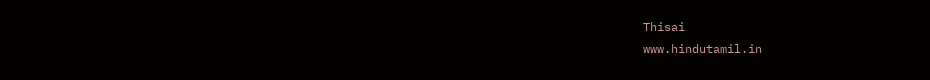Thisai
www.hindutamil.in